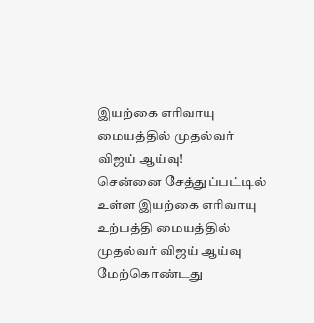இயற்கை எரிவாயு மையத்தில் முதல்வர் விஜய் ஆய்வு!
சென்னை சேத்துப்பட்டில் உள்ள இயற்கை எரிவாயு உற்பத்தி மையத்தில் முதல்வர் விஜய் ஆய்வு மேற்கொண்டது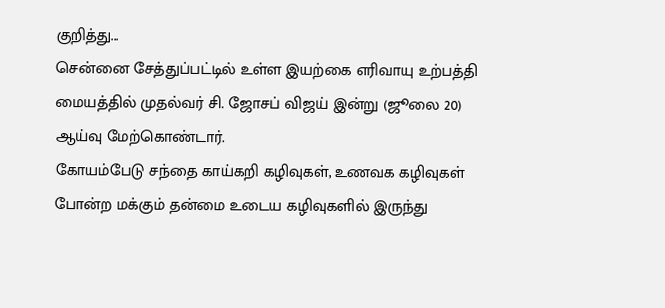குறித்து...
சென்னை சேத்துப்பட்டில் உள்ள இயற்கை எரிவாயு உற்பத்தி மையத்தில் முதல்வர் சி. ஜோசப் விஜய் இன்று (ஜூலை 20) ஆய்வு மேற்கொண்டார்.
கோயம்பேடு சந்தை காய்கறி கழிவுகள், உணவக கழிவுகள் போன்ற மக்கும் தன்மை உடைய கழிவுகளில் இருந்து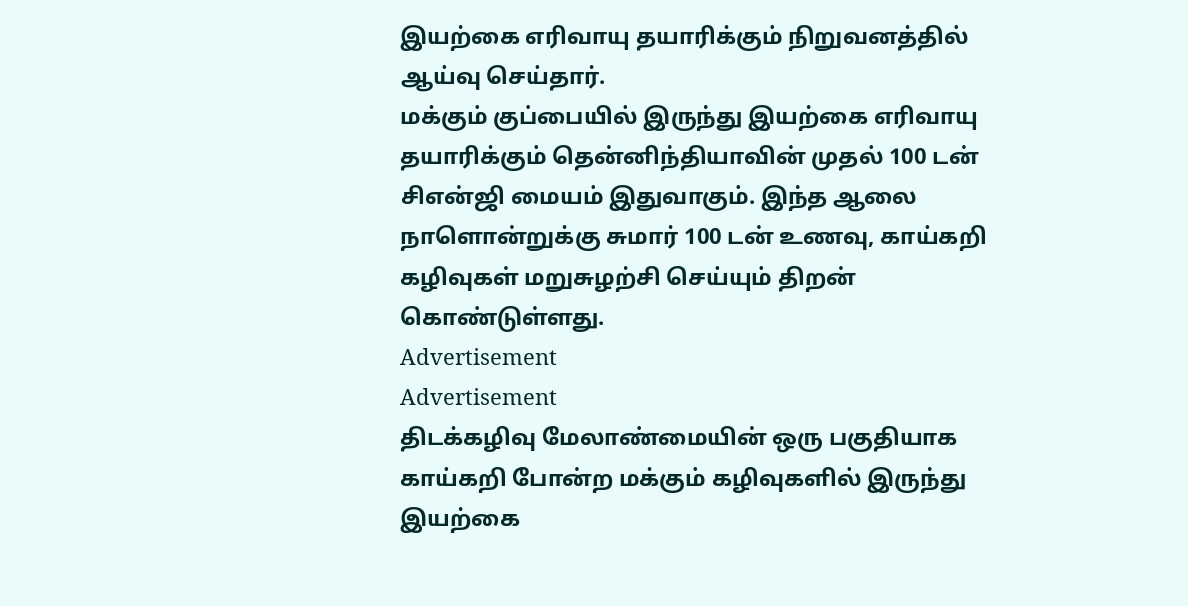இயற்கை எரிவாயு தயாரிக்கும் நிறுவனத்தில் ஆய்வு செய்தார்.
மக்கும் குப்பையில் இருந்து இயற்கை எரிவாயு தயாரிக்கும் தென்னிந்தியாவின் முதல் 100 டன் சிஎன்ஜி மையம் இதுவாகும். இந்த ஆலை நாளொன்றுக்கு சுமார் 100 டன் உணவு, காய்கறி கழிவுகள் மறுசுழற்சி செய்யும் திறன் கொண்டுள்ளது.
Advertisement
Advertisement
திடக்கழிவு மேலாண்மையின் ஒரு பகுதியாக காய்கறி போன்ற மக்கும் கழிவுகளில் இருந்து இயற்கை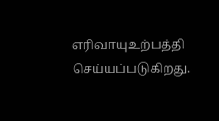எரிவாயுஉற்பத்தி செய்யப்படுகிறது.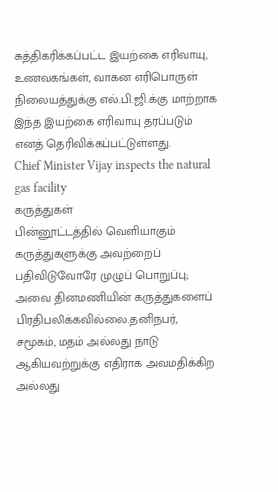சுத்திகரிக்கப்பட்ட இயற்கை எரிவாயு, உணவகங்கள், வாகன எரிபொருள் நிலையத்துக்கு எல்.பி.ஜி.க்கு மாற்றாக இந்த இயற்கை எரிவாயு தரப்படும் எனத் தெரிவிக்கப்பட்டுள்ளது.
Chief Minister Vijay inspects the natural gas facility
கருத்துகள்
பின்னூட்டத்தில் வெளியாகும் கருத்துகளுக்கு அவற்றைப் பதிவிடுவோரே முழுப் பொறுப்பு; அவை தினமணியின் கருத்துகளைப் பிரதிபலிக்கவில்லை.தனிநபர், சமூகம், மதம் அல்லது நாடு ஆகியவற்றுக்கு எதிராக அவமதிக்கிற அல்லது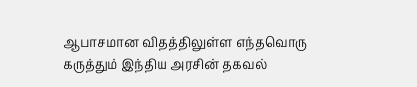ஆபாசமான விதத்திலுள்ள எந்தவொரு கருத்தும் இந்திய அரசின் தகவல்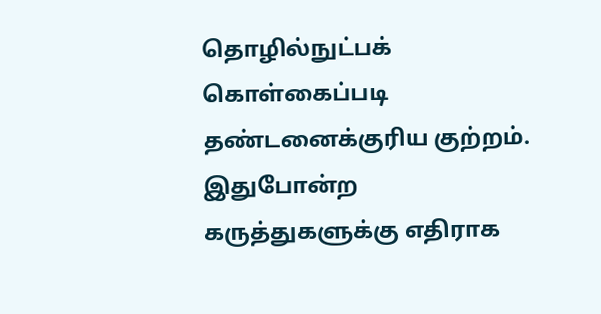தொழில்நுட்பக் கொள்கைப்படி தண்டனைக்குரிய குற்றம். இதுபோன்ற கருத்துகளுக்கு எதிராக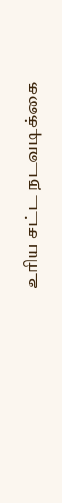உரிய சட்ட நடவடிக்கை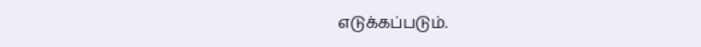எடுக்கப்படும்.